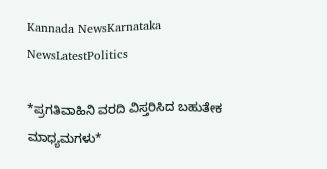Kannada NewsKarnataka NewsLatestPolitics

*ಪ್ರಗತಿವಾಹಿನಿ ವರದಿ ವಿಸ್ತರಿಸಿದ ಬಹುತೇಕ ಮಾಧ್ಯಮಗಳು*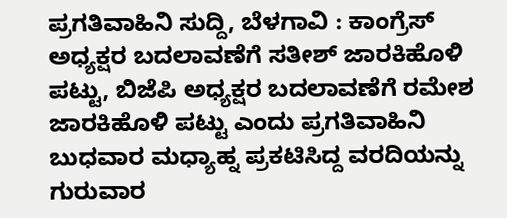ಪ್ರಗತಿವಾಹಿನಿ ಸುದ್ದಿ, ಬೆಳಗಾವಿ : ಕಾಂಗ್ರೆಸ್ ಅಧ್ಯಕ್ಷರ ಬದಲಾವಣೆಗೆ ಸತೀಶ್ ಜಾರಕಿಹೊಳಿ ಪಟ್ಟು, ಬಿಜೆಪಿ ಅಧ್ಯಕ್ಷರ ಬದಲಾವಣೆಗೆ ರಮೇಶ ಜಾರಕಿಹೊಳಿ ಪಟ್ಟು ಎಂದು ಪ್ರಗತಿವಾಹಿನಿ ಬುಧವಾರ ಮಧ್ಯಾಹ್ನ ಪ್ರಕಟಿಸಿದ್ದ ವರದಿಯನ್ನು ಗುರುವಾರ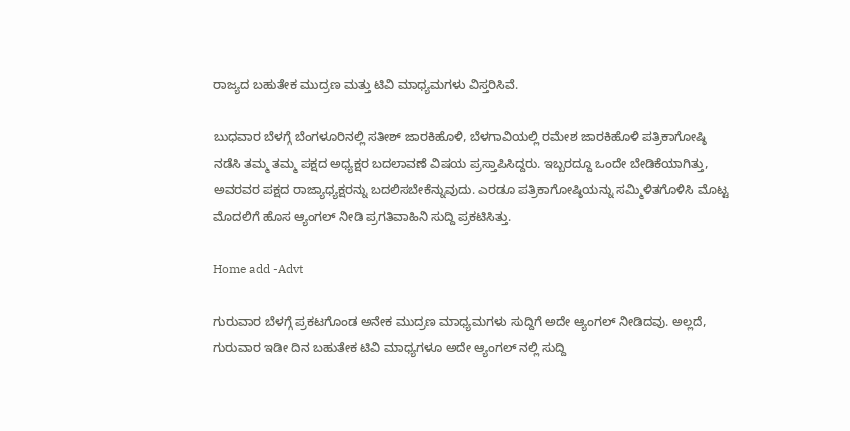ರಾಜ್ಯದ ಬಹುತೇಕ ಮುದ್ರಣ ಮತ್ತು ಟಿವಿ ಮಾಧ್ಯಮಗಳು ವಿಸ್ತರಿಸಿವೆ.

ಬುಧವಾರ ಬೆಳಗ್ಗೆ ಬೆಂಗಳೂರಿನಲ್ಲಿ ಸತೀಶ್ ಜಾರಕಿಹೊಳಿ, ಬೆಳಗಾವಿಯಲ್ಲಿ ರಮೇಶ ಜಾರಕಿಹೊಳಿ ಪತ್ರಿಕಾಗೋಷ್ಠಿ ನಡೆಸಿ ತಮ್ಮ ತಮ್ಮ ಪಕ್ಷದ ಅಧ್ಯಕ್ಷರ ಬದಲಾವಣೆ ವಿಷಯ ಪ್ರಸ್ತಾಪಿಸಿದ್ದರು. ಇಬ್ಬರದ್ದೂ ಒಂದೇ ಬೇಡಿಕೆಯಾಗಿತ್ತು, ಅವರವರ ಪಕ್ಷದ ರಾಜ್ಯಾಧ್ಯಕ್ಷರನ್ನು ಬದಲಿಸಬೇಕೆನ್ನುವುದು. ಎರಡೂ ಪತ್ರಿಕಾಗೋಷ್ಠಿಯನ್ನು ಸಮ್ಮಿಳಿತಗೊಳಿಸಿ ಮೊಟ್ಟ ಮೊದಲಿಗೆ ಹೊಸ ಆ್ಯಂಗಲ್ ನೀಡಿ ಪ್ರಗತಿವಾಹಿನಿ ಸುದ್ದಿ ಪ್ರಕಟಿಸಿತ್ತು.

Home add -Advt

ಗುರುವಾರ ಬೆಳಗ್ಗೆ ಪ್ರಕಟಗೊಂಡ ಅನೇಕ ಮುದ್ರಣ ಮಾಧ್ಯಮಗಳು ಸುದ್ದಿಗೆ ಅದೇ ಆ್ಯಂಗಲ್ ನೀಡಿದವು. ಅಲ್ಲದೆ, ಗುರುವಾರ ಇಡೀ ದಿನ ಬಹುತೇಕ ಟಿವಿ ಮಾಧ್ಯಗಳೂ ಅದೇ ಆ್ಯಂಗಲ್ ನಲ್ಲಿ ಸುದ್ದಿ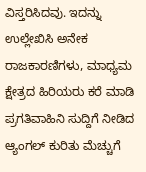ವಿಸ್ತರಿಸಿದವು. ಇದನ್ನು ಉಲ್ಲೇಖಿಸಿ ಅನೇಕ ರಾಜಕಾರಣಿಗಳು, ಮಾಧ್ಯಮ ಕ್ಷೇತ್ರದ ಹಿರಿಯರು ಕರೆ ಮಾಡಿ ಪ್ರಗತಿವಾಹಿನಿ ಸುದ್ದಿಗೆ ನೀಡಿದ ಆ್ಯಂಗಲ್ ಕುರಿತು ಮೆಚ್ಚುಗೆ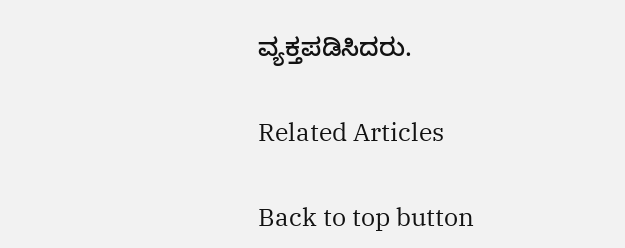ವ್ಯಕ್ತಪಡಿಸಿದರು.

Related Articles

Back to top button